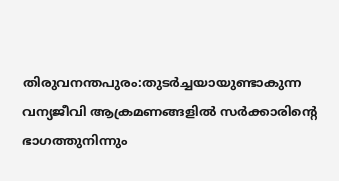തിരുവനന്തപുരം:തുടർച്ചയായുണ്ടാകുന്ന വന്യജീവി ആക്രമണങ്ങളിൽ സർക്കാരിന്റെ ഭാഗത്തുനിന്നും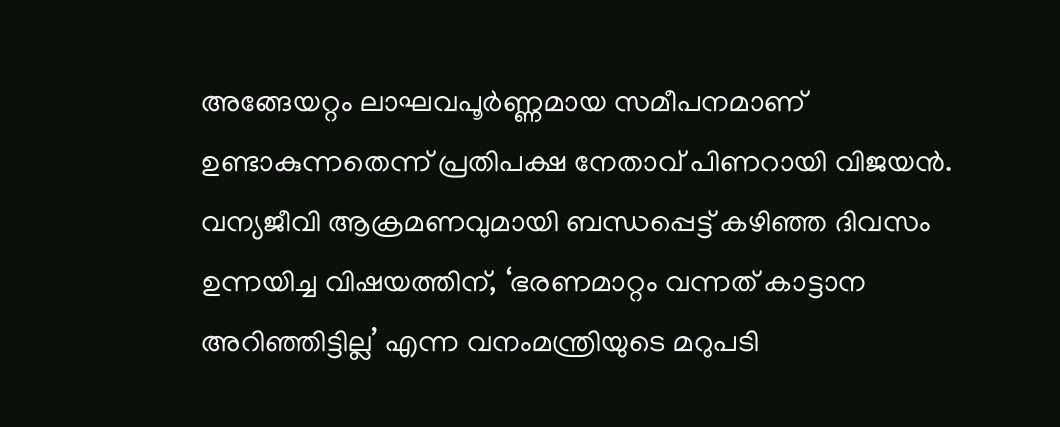അങ്ങേയറ്റം ലാഘവപൂർണ്ണമായ സമീപനമാണ് ഉണ്ടാകുന്നതെന്ന് പ്രതിപക്ഷ നേതാവ് പിണറായി വിജയൻ.
വന്യജീവി ആക്രമണവുമായി ബന്ധപ്പെട്ട് കഴിഞ്ഞ ദിവസം ഉന്നയിച്ച വിഷയത്തിന്, ‘ഭരണമാറ്റം വന്നത് കാട്ടാന അറിഞ്ഞിട്ടില്ല’ എന്ന വനംമന്ത്രിയുടെ മറുപടി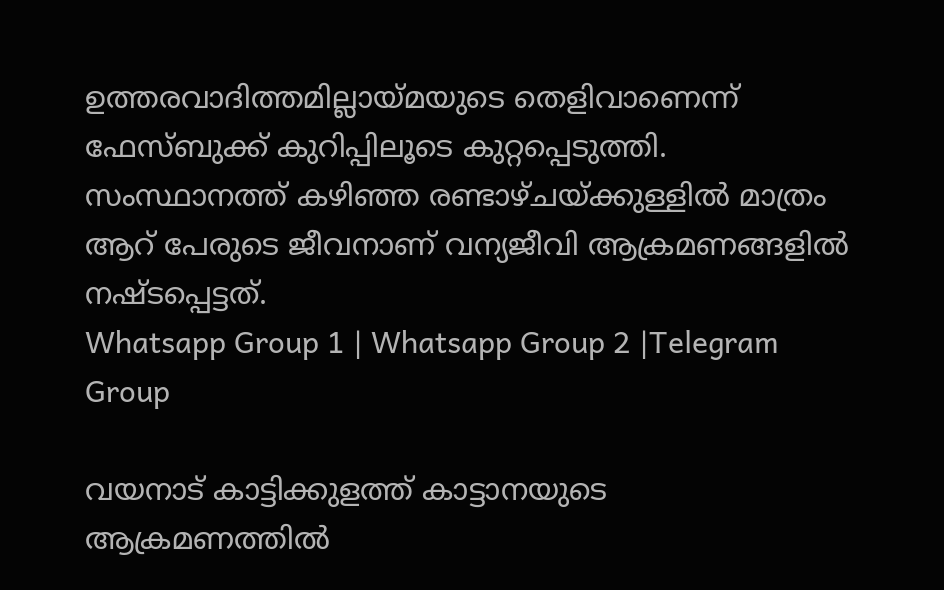ഉത്തരവാദിത്തമില്ലായ്മയുടെ തെളിവാണെന്ന് ഫേസ്ബുക്ക് കുറിപ്പിലൂടെ കുറ്റപ്പെടുത്തി.
സംസ്ഥാനത്ത് കഴിഞ്ഞ രണ്ടാഴ്ചയ്ക്കുള്ളിൽ മാത്രം ആറ് പേരുടെ ജീവനാണ് വന്യജീവി ആക്രമണങ്ങളിൽ നഷ്ടപ്പെട്ടത്.
Whatsapp Group 1 | Whatsapp Group 2 |Telegram Group

വയനാട് കാട്ടിക്കുളത്ത് കാട്ടാനയുടെ ആക്രമണത്തിൽ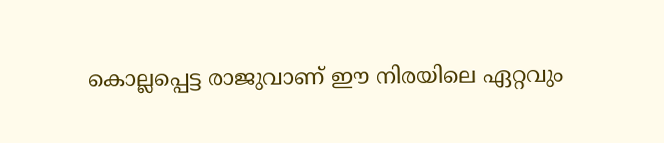കൊല്ലപ്പെട്ട രാജുവാണ് ഈ നിരയിലെ ഏറ്റവും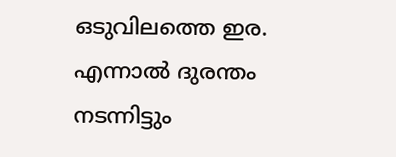ഒടുവിലത്തെ ഇര.
എന്നാൽ ദുരന്തം നടന്നിട്ടും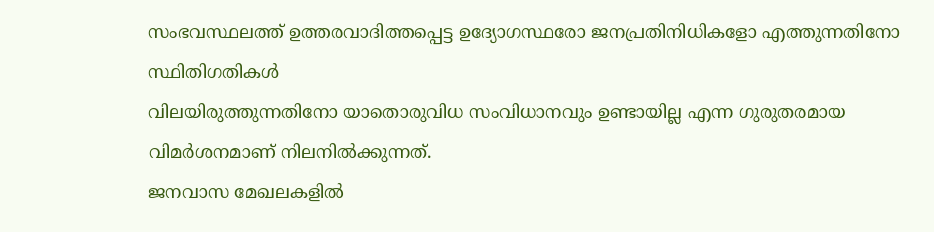സംഭവസ്ഥലത്ത് ഉത്തരവാദിത്തപ്പെട്ട ഉദ്യോഗസ്ഥരോ ജനപ്രതിനിധികളോ എത്തുന്നതിനോ സ്ഥിതിഗതികൾ
വിലയിരുത്തുന്നതിനോ യാതൊരുവിധ സംവിധാനവും ഉണ്ടായില്ല എന്ന ഗുരുതരമായ വിമർശനമാണ് നിലനിൽക്കുന്നത്.
ജനവാസ മേഖലകളിൽ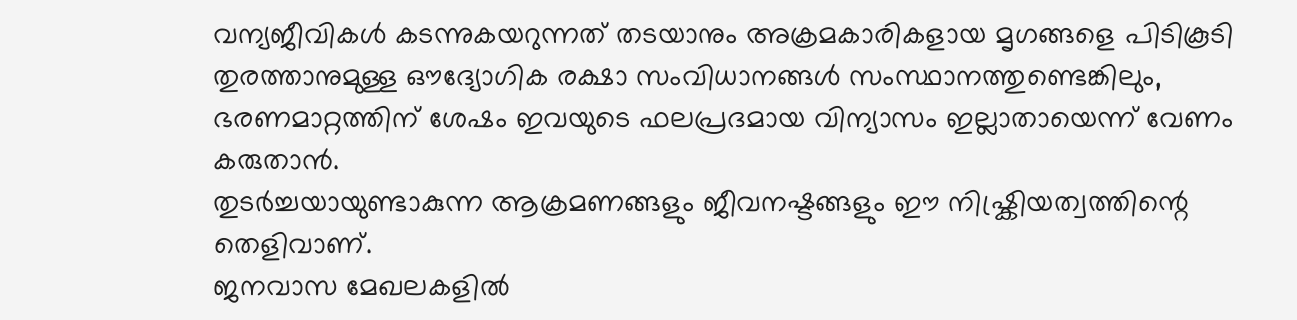വന്യജീവികൾ കടന്നുകയറുന്നത് തടയാനും അക്രമകാരികളായ മൃഗങ്ങളെ പിടികൂടി തുരത്താനുമുള്ള ഔദ്യോഗിക രക്ഷാ സംവിധാനങ്ങൾ സംസ്ഥാനത്തുണ്ടെങ്കിലും,
ഭരണമാറ്റത്തിന് ശേഷം ഇവയുടെ ഫലപ്രദമായ വിന്യാസം ഇല്ലാതായെന്ന് വേണം കരുതാൻ.
തുടർച്ചയായുണ്ടാകുന്ന ആക്രമണങ്ങളും ജീവനഷ്ടങ്ങളും ഈ നിഷ്ക്രിയത്വത്തിന്റെ തെളിവാണ്.
ജനവാസ മേഖലകളിൽ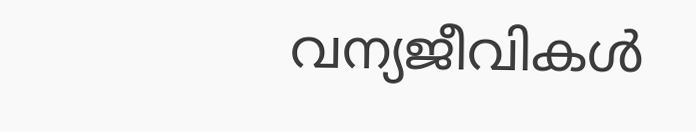വന്യജീവികൾ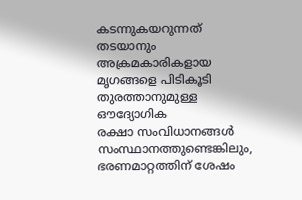കടന്നുകയറുന്നത് തടയാനും അക്രമകാരികളായ മൃഗങ്ങളെ പിടികൂടി തുരത്താനുമുള്ള ഔദ്യോഗിക
രക്ഷാ സംവിധാനങ്ങൾ സംസ്ഥാനത്തുണ്ടെങ്കിലും, ഭരണമാറ്റത്തിന് ശേഷം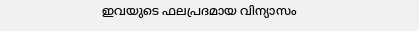ഇവയുടെ ഫലപ്രദമായ വിന്യാസം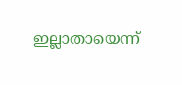ഇല്ലാതായെന്ന്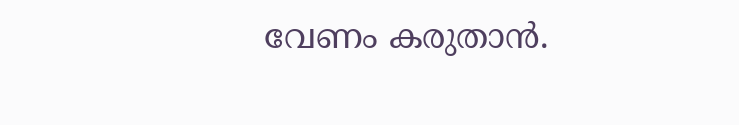വേണം കരുതാൻ.